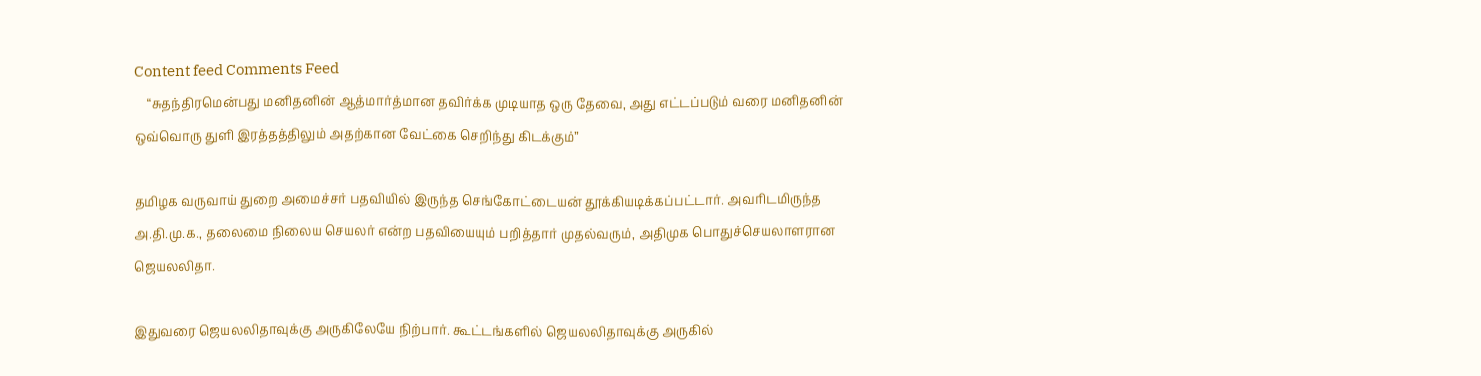Content feed Comments Feed
    “சுதந்திரமென்பது மனிதனின் ஆத்மார்த்மான தவிர்க்க முடியாத ஒரு தேவை, அது எட்டப்படும் வரை மனிதனின் ஒவ்வொரு துளி இரத்தத்திலும் அதற்கான வேட்கை செறிந்து கிடக்கும்”

தமிழக வருவாய் துறை அமைச்சர் பதவியில் இருந்த செங்கோட்டையன் தூக்கியடிக்கப்பட்டார். அவரிடமிருந்த அ.தி.மு.க., தலைமை நிலைய செயலர் என்ற பதவியையும் பறித்தார் முதல்வரும், அதிமுக பொதுச்செயலாளரான ஜெயலலிதா.

இதுவரை ஜெயலலிதாவுக்கு அருகிலேயே நிற்பார். கூட்டங்களில் ஜெயலலிதாவுக்கு அருகில்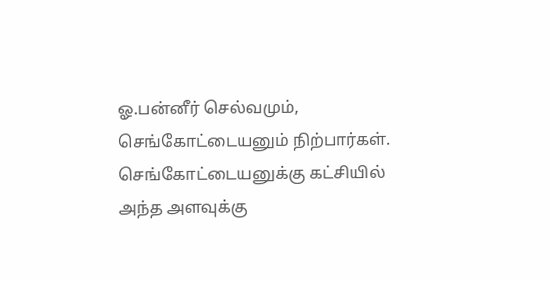ஓ.பன்னீர் செல்வமும், செங்கோட்டையனும் நிற்பார்கள். செங்கோட்டையனுக்கு கட்சியில் அந்த அளவுக்கு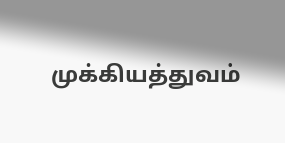முக்கியத்துவம்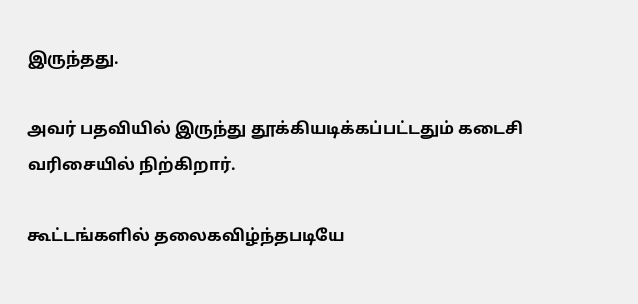இருந்தது.

அவர் பதவியில் இருந்து தூக்கியடிக்கப்பட்டதும் கடைசி வரிசையில் நிற்கிறார்.

கூட்டங்களில் தலைகவிழ்ந்தபடியே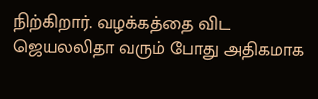நிற்கிறார். வழக்கத்தை விட ஜெயலலிதா வரும் போது அதிகமாக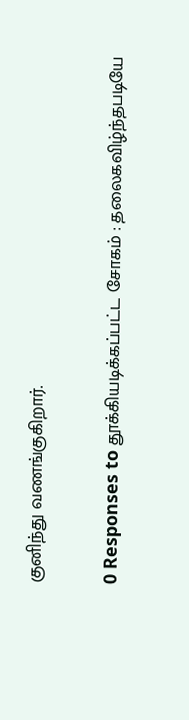குனிந்து வணங்குகிறார்.

0 Responses to தூக்கியடிக்கப்பட்ட சோகம் : தலைகவிழ்ந்தபடியே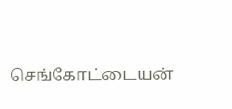செங்கோட்டையன்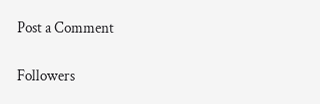Post a Comment

Followers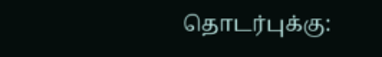தொடர்புக்கு: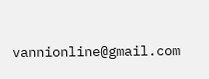vannionline@gmail.com